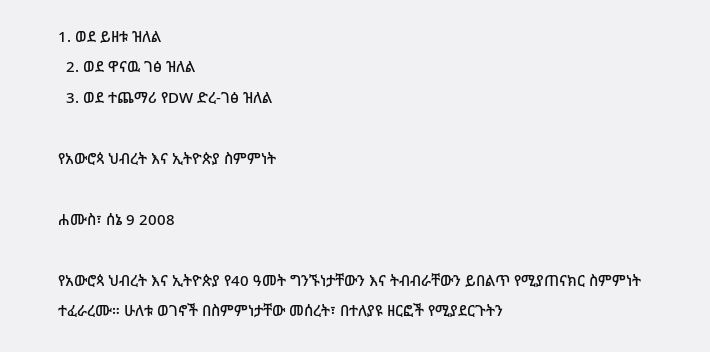1. ወደ ይዘቱ ዝለል
  2. ወደ ዋናዉ ገፅ ዝለል
  3. ወደ ተጨማሪ የDW ድረ-ገፅ ዝለል

የአውሮጳ ህብረት እና ኢትዮጵያ ስምምነት

ሐሙስ፣ ሰኔ 9 2008

የአውሮጳ ህብረት እና ኢትዮጵያ የ40 ዓመት ግንኙነታቸውን እና ትብብራቸውን ይበልጥ የሚያጠናክር ስምምነት ተፈራረሙ። ሁለቱ ወገኖች በስምምነታቸው መሰረት፣ በተለያዩ ዘርፎች የሚያደርጉትን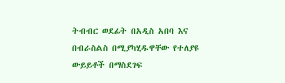ትብብር ወደፊት በአዲስ አበባ እና በብራስልስ በሚያካሂዱዋቸው የተለያዩ ውይይቶች በማስደገፍ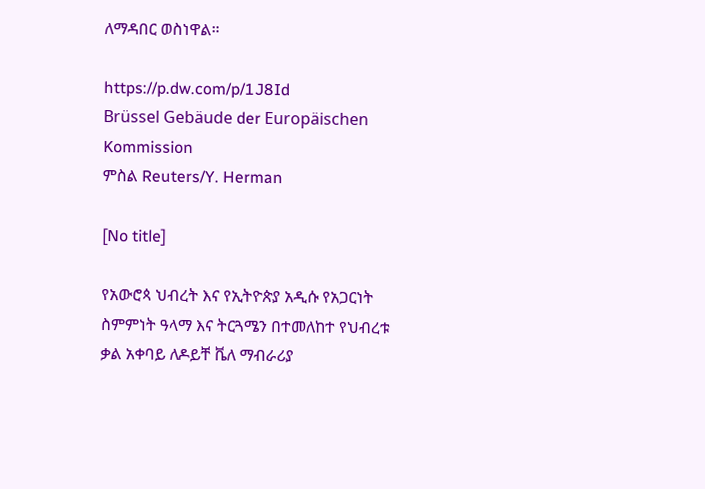ለማዳበር ወስነዋል።

https://p.dw.com/p/1J8Id
Brüssel Gebäude der Europäischen Kommission
ምስል Reuters/Y. Herman

[No title]

የአውሮጳ ህብረት እና የኢትዮጵያ አዲሱ የአጋርነት ስምምነት ዓላማ እና ትርጓሜን በተመለከተ የህብረቱ ቃል አቀባይ ለዶይቸ ቬለ ማብራሪያ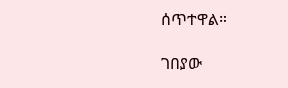ሰጥተዋል።

ገበያው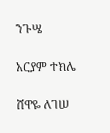ንጉሤ

አርያም ተክሌ

ሸዋዬ ለገሠ